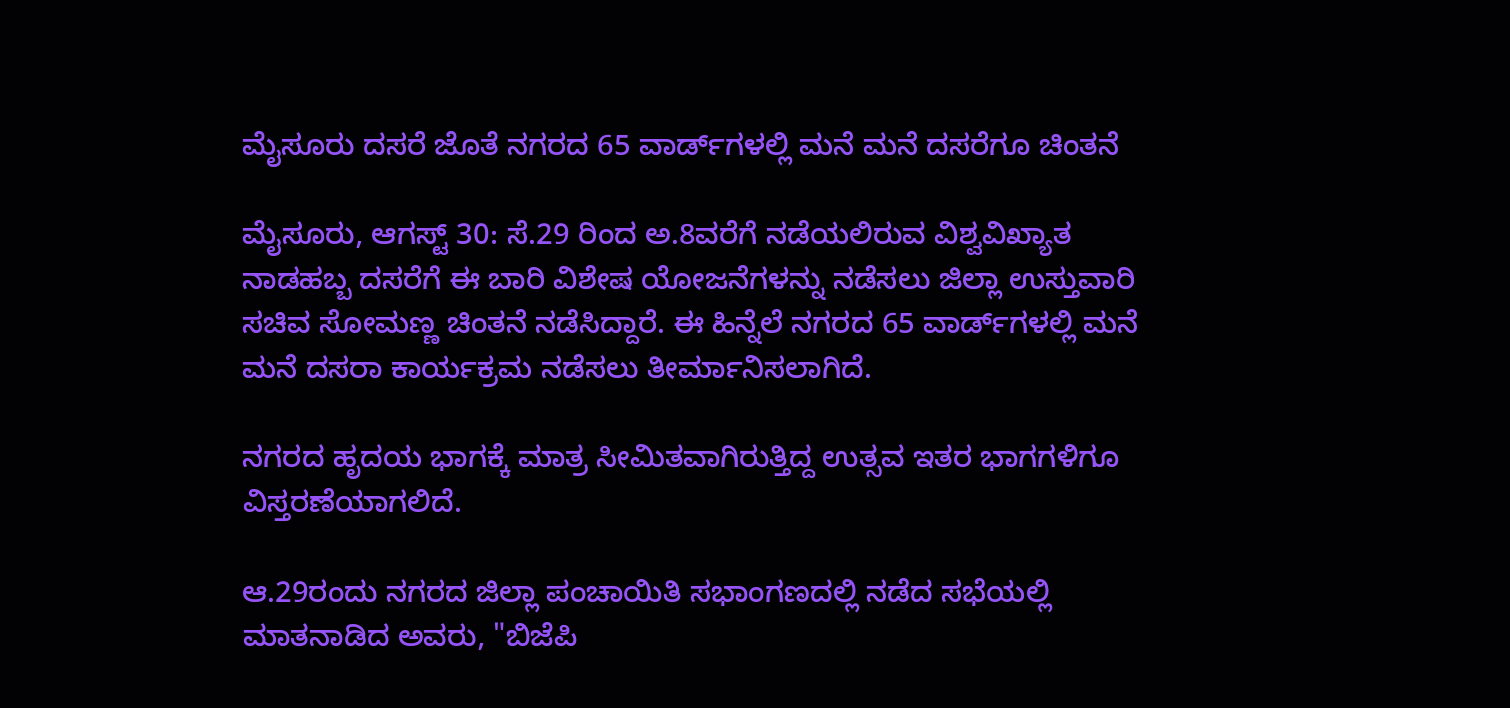ಮೈಸೂರು ದಸರೆ ಜೊತೆ ನಗರದ 65 ವಾರ್ಡ್‌ಗಳಲ್ಲಿ ಮನೆ ಮನೆ ದಸರೆಗೂ ಚಿಂತನೆ

ಮೈಸೂರು, ಆಗಸ್ಟ್ 30: ಸೆ.29 ರಿಂದ ಅ.8ವರೆಗೆ ನಡೆಯಲಿರುವ ವಿಶ್ವವಿಖ್ಯಾತ ನಾಡಹಬ್ಬ ದಸರೆಗೆ ಈ ಬಾರಿ ವಿಶೇಷ ಯೋಜನೆಗಳನ್ನು ನಡೆಸಲು ಜಿಲ್ಲಾ ಉಸ್ತುವಾರಿ ಸಚಿವ ಸೋಮಣ್ಣ ಚಿಂತನೆ ನಡೆಸಿದ್ದಾರೆ. ಈ ಹಿನ್ನೆಲೆ ನಗರದ 65 ವಾರ್ಡ್‌ಗಳಲ್ಲಿ ಮನೆ ಮನೆ ದಸರಾ ಕಾರ್ಯಕ್ರಮ ನಡೆಸಲು ತೀರ್ಮಾನಿಸಲಾಗಿದೆ.

ನಗರದ ಹೃದಯ ಭಾಗಕ್ಕೆ ಮಾತ್ರ ಸೀಮಿತವಾಗಿರುತ್ತಿದ್ದ ಉತ್ಸವ ಇತರ ಭಾಗಗಳಿಗೂ ವಿಸ್ತರಣೆಯಾಗಲಿದೆ.

ಆ.29ರಂದು ನಗರದ ಜಿಲ್ಲಾ ಪಂಚಾಯಿತಿ ಸಭಾಂಗಣದಲ್ಲಿ ನಡೆದ ಸಭೆಯಲ್ಲಿ ಮಾತನಾಡಿದ ಅವರು, "ಬಿಜೆಪಿ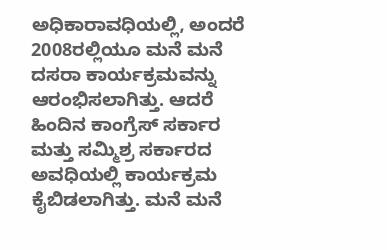ಅಧಿಕಾರಾವಧಿಯಲ್ಲಿ, ಅಂದರೆ 2008ರಲ್ಲಿಯೂ ಮನೆ ಮನೆ ದಸರಾ ಕಾರ್ಯಕ್ರಮವನ್ನು ಆರಂಭಿಸಲಾಗಿತ್ತು. ಆದರೆ ಹಿಂದಿನ ಕಾಂಗ್ರೆಸ್ ಸರ್ಕಾರ ಮತ್ತು ಸಮ್ಮಿಶ್ರ ಸರ್ಕಾರದ ಅವಧಿಯಲ್ಲಿ ಕಾರ್ಯಕ್ರಮ ಕೈಬಿಡಲಾಗಿತ್ತು. ಮನೆ ಮನೆ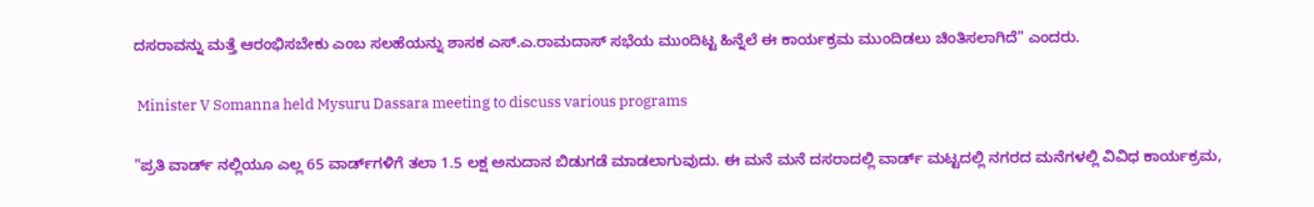ದಸರಾವನ್ನು ಮತ್ತೆ ಆರಂಭಿಸಬೇಕು ಎಂಬ ಸಲಹೆಯನ್ನು ಶಾಸಕ ಎಸ್.ಎ.ರಾಮದಾಸ್ ಸಭೆಯ ಮುಂದಿಟ್ಟ ಹಿನ್ನೆಲೆ ಈ ಕಾರ್ಯಕ್ರಮ ಮುಂದಿಡಲು ಚಿಂತಿಸಲಾಗಿದೆ" ಎಂದರು.

 Minister V Somanna held Mysuru Dassara meeting to discuss various programs

"ಪ್ರತಿ ವಾರ್ಡ್ ನಲ್ಲಿಯೂ ಎಲ್ಲ 65 ವಾರ್ಡ್‌ಗಳಿಗೆ ತಲಾ 1.5 ಲಕ್ಷ ಅನುದಾನ ಬಿಡುಗಡೆ ಮಾಡಲಾಗುವುದು. ಈ ಮನೆ ಮನೆ ದಸರಾದಲ್ಲಿ ವಾರ್ಡ್ ಮಟ್ಟದಲ್ಲಿ ನಗರದ ಮನೆಗಳಲ್ಲಿ ವಿವಿಧ ಕಾರ್ಯಕ್ರಮ,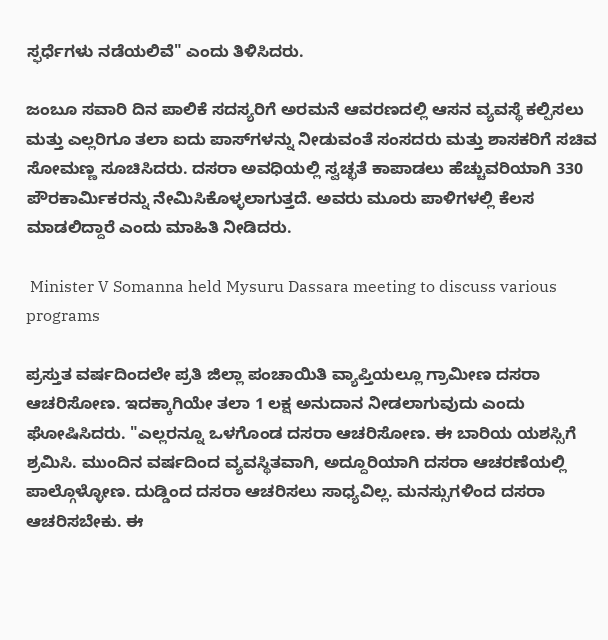ಸ್ಫರ್ಧೆಗಳು ನಡೆಯಲಿವೆ" ಎಂದು ತಿಳಿಸಿದರು.

ಜಂಬೂ ಸವಾರಿ ದಿನ ಪಾಲಿಕೆ ಸದಸ್ಯರಿಗೆ ಅರಮನೆ ಆವರಣದಲ್ಲಿ ಆಸನ ವ್ಯವಸ್ಥೆ ಕಲ್ಪಿಸಲು ಮತ್ತು ಎಲ್ಲರಿಗೂ ತಲಾ ಐದು ಪಾಸ್‌ಗಳನ್ನು ನೀಡುವಂತೆ ಸಂಸದರು ಮತ್ತು ಶಾಸಕರಿಗೆ ಸಚಿವ ಸೋಮಣ್ಣ ಸೂಚಿಸಿದರು. ದಸರಾ ಅವಧಿಯಲ್ಲಿ ಸ್ವಚ್ಛತೆ ಕಾಪಾಡಲು ಹೆಚ್ಚುವರಿಯಾಗಿ 330 ಪೌರಕಾರ್ಮಿಕರನ್ನು ನೇಮಿಸಿಕೊಳ್ಳಲಾಗುತ್ತದೆ. ಅವರು ಮೂರು ಪಾಳಿಗಳಲ್ಲಿ ಕೆಲಸ ಮಾಡಲಿದ್ದಾರೆ ಎಂದು ಮಾಹಿತಿ ನೀಡಿದರು.

 Minister V Somanna held Mysuru Dassara meeting to discuss various programs

ಪ್ರಸ್ತುತ ವರ್ಷದಿಂದಲೇ ಪ್ರತಿ ಜಿಲ್ಲಾ ಪಂಚಾಯಿತಿ ವ್ಯಾಪ್ತಿಯಲ್ಲೂ ಗ್ರಾಮೀಣ ದಸರಾ ಆಚರಿಸೋಣ. ಇದಕ್ಕಾಗಿಯೇ ತಲಾ 1 ಲಕ್ಷ ಅನುದಾನ ನೀಡಲಾಗುವುದು ಎಂದು ಘೋಷಿಸಿದರು. "ಎಲ್ಲರನ್ನೂ ಒಳಗೊಂಡ ದಸರಾ ಆಚರಿಸೋಣ. ಈ ಬಾರಿಯ ಯಶಸ್ಸಿಗೆ ಶ್ರಮಿಸಿ. ಮುಂದಿನ ವರ್ಷದಿಂದ ವ್ಯವಸ್ಥಿತವಾಗಿ, ಅದ್ದೂರಿಯಾಗಿ ದಸರಾ ಆಚರಣೆಯಲ್ಲಿ ಪಾಲ್ಗೊಳ್ಳೋಣ. ದುಡ್ಡಿಂದ ದಸರಾ ಆಚರಿಸಲು ಸಾಧ್ಯವಿಲ್ಲ. ಮನಸ್ಸುಗಳಿಂದ ದಸರಾ ಆಚರಿಸಬೇಕು. ಈ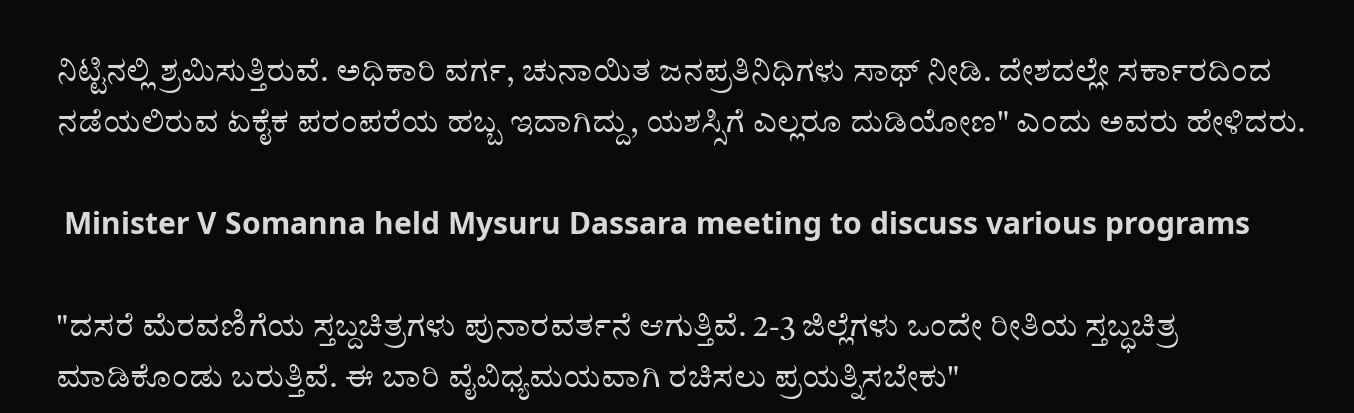ನಿಟ್ಟಿನಲ್ಲಿ ಶ್ರಮಿಸುತ್ತಿರುವೆ. ಅಧಿಕಾರಿ ವರ್ಗ, ಚುನಾಯಿತ ಜನಪ್ರತಿನಿಧಿಗಳು ಸಾಥ್ ನೀಡಿ. ದೇಶದಲ್ಲೇ ಸರ್ಕಾರದಿಂದ ನಡೆಯಲಿರುವ ಏಕೈಕ ಪರಂಪರೆಯ ಹಬ್ಬ ಇದಾಗಿದ್ದು, ಯಶಸ್ಸಿಗೆ ಎಲ್ಲರೂ ದುಡಿಯೋಣ" ಎಂದು ಅವರು ಹೇಳಿದರು.

 Minister V Somanna held Mysuru Dassara meeting to discuss various programs

"ದಸರೆ ಮೆರವಣಿಗೆಯ ಸ್ತಬ್ದಚಿತ್ರಗಳು ಪುನಾರವರ್ತನೆ ಆಗುತ್ತಿವೆ. 2-3 ಜಿಲ್ಲೆಗಳು ಒಂದೇ ರೀತಿಯ ಸ್ತಬ್ಧಚಿತ್ರ ಮಾಡಿಕೊಂಡು ಬರುತ್ತಿವೆ. ಈ ಬಾರಿ ವೈವಿಧ್ಯಮಯವಾಗಿ ರಚಿಸಲು ಪ್ರಯತ್ನಿಸಬೇಕು"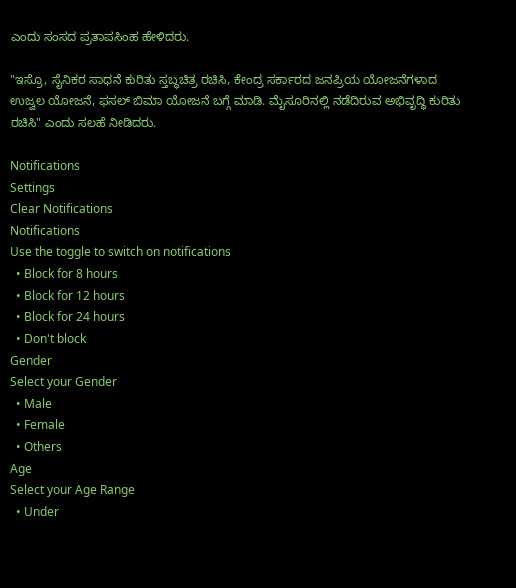ಎಂದು ಸಂಸದ ಪ್ರತಾಪಸಿಂಹ ಹೇಳಿದರು.

"ಇಸ್ರೊ, ಸೈನಿಕರ ಸಾಧನೆ ಕುರಿತು ಸ್ತಬ್ಧಚಿತ್ರ ರಚಿಸಿ, ಕೇಂದ್ರ ಸರ್ಕಾರದ ಜನಪ್ರಿಯ ಯೋಜನೆಗಳಾದ ಉಜ್ವಲ ಯೋಜನೆ, ಫಸಲ್ ಬಿಮಾ ಯೋಜನೆ ಬಗ್ಗೆ ಮಾಡಿ. ಮೈಸೂರಿನಲ್ಲಿ ನಡೆದಿರುವ ಅಭಿವೃದ್ಧಿ ಕುರಿತು ರಚಿಸಿ" ಎಂದು ಸಲಹೆ ನೀಡಿದರು.

Notifications
Settings
Clear Notifications
Notifications
Use the toggle to switch on notifications
  • Block for 8 hours
  • Block for 12 hours
  • Block for 24 hours
  • Don't block
Gender
Select your Gender
  • Male
  • Female
  • Others
Age
Select your Age Range
  • Under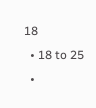18
  • 18 to 25
  •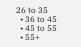26 to 35
  • 36 to 45
  • 45 to 55
  • 55+